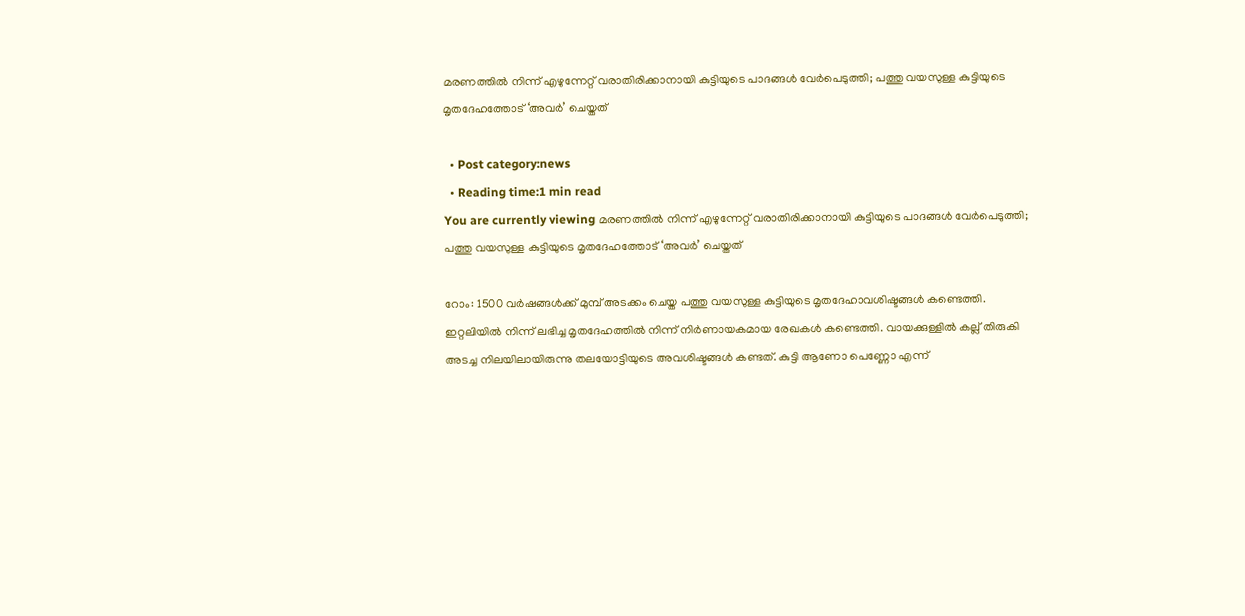മരണത്തില്‍ നിന്ന് എഴുന്നേറ്റ് വരാതിരിക്കാനായി കുട്ടിയുടെ പാദങ്ങള്‍ വേര്‍പെടുത്തി; പത്തു വയസുള്ള കുട്ടിയുടെ മൃതദേഹത്തോട് ‘അവര്‍’ ചെയ്തത്

  • Post category:news
  • Reading time:1 min read
You are currently viewing മരണത്തില്‍ നിന്ന് എഴുന്നേറ്റ് വരാതിരിക്കാനായി കുട്ടിയുടെ പാദങ്ങള്‍ വേര്‍പെടുത്തി; പത്തു വയസുള്ള കുട്ടിയുടെ മൃതദേഹത്തോട് ‘അവര്‍’ ചെയ്തത്

റോം: 1500 വര്‍ഷങ്ങള്‍ക്ക് മുമ്പ് അടക്കം ചെയ്ത പത്തു വയസുള്ള കുട്ടിയുടെ മൃതദേഹാവശിഷ്ടങ്ങള്‍ കണ്ടെത്തി. ഇറ്റലിയില്‍ നിന്ന് ലഭിച്ച മൃതദേഹത്തില്‍ നിന്ന് നിര്‍ണായകമായ രേഖകള്‍ കണ്ടെത്തി. വായക്കുള്ളില്‍ കല്ല് തിരുകി അടച്ച നിലയിലായിരുന്നു തലയോട്ടിയുടെ അവശിഷ്ടങ്ങള്‍ കണ്ടത്. കുട്ടി ആണോ പെണ്ണോ എന്ന്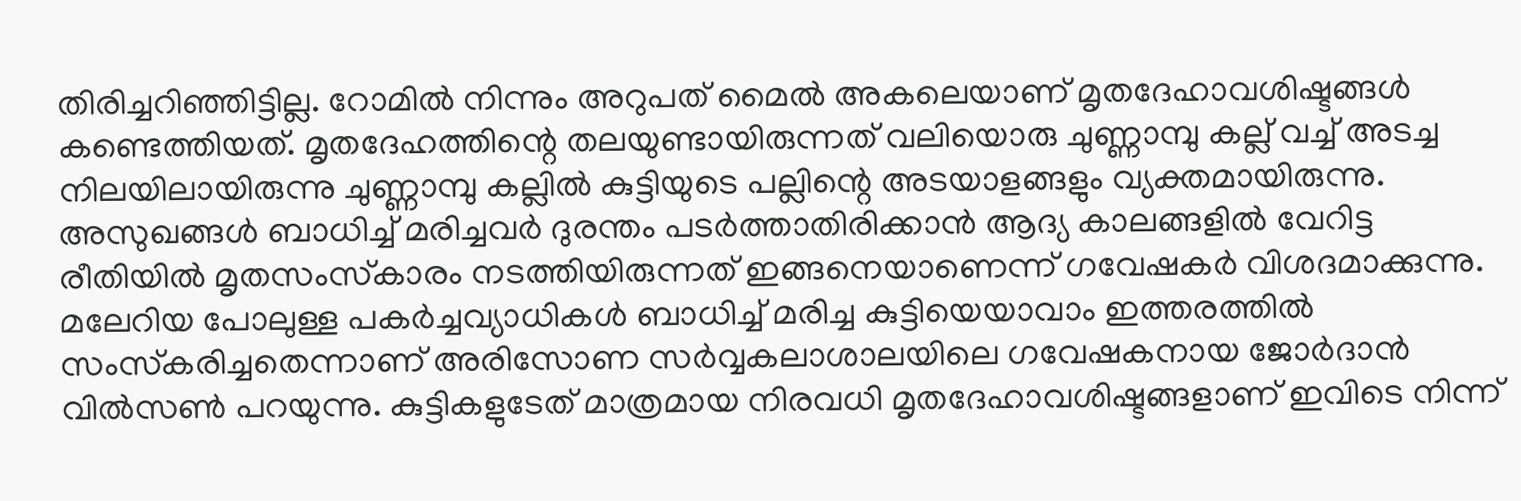തിരിച്ചറിഞ്ഞിട്ടില്ല. റോമില്‍ നിന്നും അറുപത് മൈല്‍ അകലെയാണ് മൃതദേഹാവശിഷ്ടങ്ങള്‍ കണ്ടെത്തിയത്. മൃതദേഹത്തിന്റെ തലയുണ്ടായിരുന്നത് വലിയൊരു ചുണ്ണാമ്പു കല്ല് വച്ച് അടച്ച നിലയിലായിരുന്നു ചുണ്ണാമ്പു കല്ലില്‍ കുട്ടിയുടെ പല്ലിന്റെ അടയാളങ്ങളും വ്യക്തമായിരുന്നു. അസുഖങ്ങള്‍ ബാധിച്ച് മരിച്ചവര്‍ ദുരന്തം പടര്‍ത്താതിരിക്കാന്‍ ആദ്യ കാലങ്ങളില്‍ വേറിട്ട രീതിയില്‍ മൃതസംസ്‌കാരം നടത്തിയിരുന്നത് ഇങ്ങനെയാണെന്ന് ഗവേഷകര്‍ വിശദമാക്കുന്നു. മലേറിയ പോലുള്ള പകര്‍ച്ചവ്യാധികള്‍ ബാധിച്ച് മരിച്ച കുട്ടിയെയാവാം ഇത്തരത്തില്‍ സംസ്‌കരിച്ചതെന്നാണ് അരിസോണ സര്‍വ്വകലാശാലയിലെ ഗവേഷകനായ ജോര്‍ദാന്‍ വില്‍സണ്‍ പറയുന്നു. കുട്ടികളുടേത് മാത്രമായ നിരവധി മൃതദേഹാവശിഷ്ടങ്ങളാണ് ഇവിടെ നിന്ന്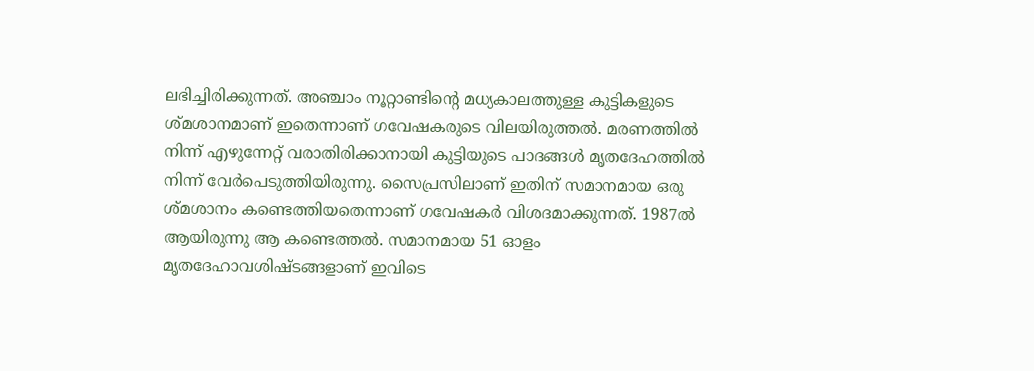ലഭിച്ചിരിക്കുന്നത്. അഞ്ചാം നൂറ്റാണ്ടിന്റെ മധ്യകാലത്തുള്ള കുട്ടികളുടെ ശ്മശാനമാണ് ഇതെന്നാണ് ഗവേഷകരുടെ വിലയിരുത്തല്‍. മരണത്തില്‍ നിന്ന് എഴുന്നേറ്റ് വരാതിരിക്കാനായി കുട്ടിയുടെ പാദങ്ങള്‍ മൃതദേഹത്തില്‍ നിന്ന് വേര്‍പെടുത്തിയിരുന്നു. സൈപ്രസിലാണ് ഇതിന് സമാനമായ ഒരു ശ്മശാനം കണ്ടെത്തിയതെന്നാണ് ഗവേഷകര്‍ വിശദമാക്കുന്നത്. 1987ല്‍ ആയിരുന്നു ആ കണ്ടെത്തല്‍. സമാനമായ 51 ഓളം മൃതദേഹാവശിഷ്ടങ്ങളാണ് ഇവിടെ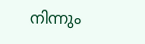നിന്നും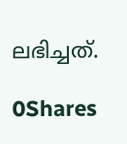ലഭിച്ചത്.

0Shares